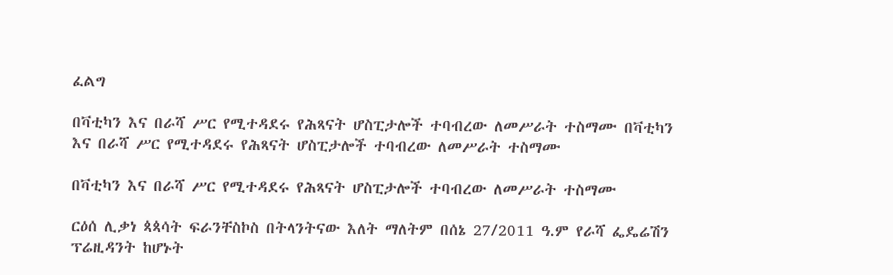ፈልግ

በቫቲካን እና በራሻ ሥር የሚተዳደሩ የሕጻናት ሆስፒታሎች ተባብረው ለመሥራት ተስማሙ በቫቲካን እና በራሻ ሥር የሚተዳደሩ የሕጻናት ሆስፒታሎች ተባብረው ለመሥራት ተስማሙ

በቫቲካን እና በራሻ ሥር የሚተዳደሩ የሕጻናት ሆስፒታሎች ተባብረው ለመሥራት ተስማሙ

ርዕሰ ሊቃነ ጳጳሳት ፍራንቸስኮስ በትላንትናው እለት ማለትም በሰኔ 27/2011 ዓ.ም የራሻ ፌዴሬሽን ፕሬዚዳንት ከሆኑት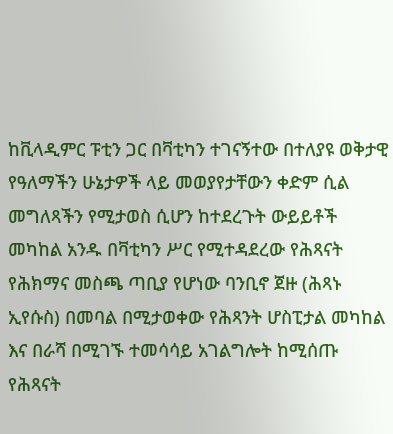ከቪላዲምር ፑቲን ጋር በቫቲካን ተገናኝተው በተለያዩ ወቅታዊ የዓለማችን ሁኔታዎች ላይ መወያየታቸውን ቀድም ሲል መግለጻችን የሚታወስ ሲሆን ከተደረጉት ውይይቶች መካከል አንዱ በቫቲካን ሥር የሚተዳደረው የሕጻናት የሕክማና መስጫ ጣቢያ የሆነው ባንቢኖ ጀዙ (ሕጻኑ ኢየሱስ) በመባል በሚታወቀው የሕጻንት ሆስፒታል መካከል እና በራሻ በሚገኙ ተመሳሳይ አገልግሎት ከሚሰጡ የሕጻናት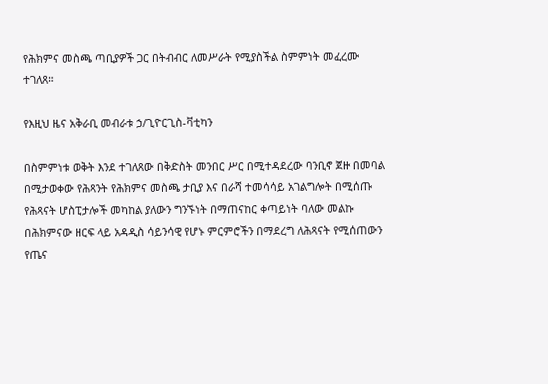የሕክምና መስጫ ጣቢያዎች ጋር በትብብር ለመሥራት የሚያስችል ስምምነት መፈረሙ ተገለጸ።

የእዚህ ዜና አቅራቢ መብራቱ ኃ/ጊዮርጊስ-ቫቲካን

በስምምነቱ ወቅት እንደ ተገለጸው በቅድስት መንበር ሥር በሚተዳደረው ባንቢኖ ጀዙ በመባል በሚታወቀው የሕጻንት የሕክምና መስጫ ታቢያ እና በራሻ ተመሳሳይ አገልግሎት በሚሰጡ የሕጻናት ሆስፒታሎች መካከል ያለውን ግንኙነት በማጠናከር ቀጣይነት ባለው መልኩ በሕክምናው ዘርፍ ላይ አዳዲስ ሳይንሳዊ የሆኑ ምርምሮችን በማደረግ ለሕጻናት የሚሰጠውን የጤና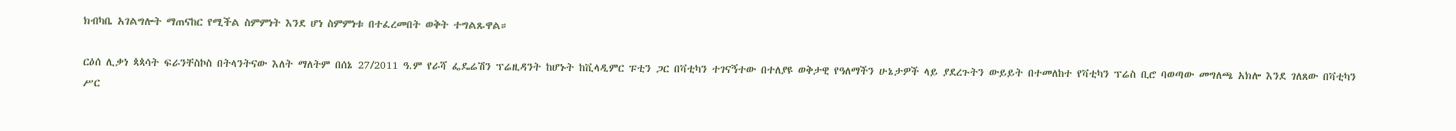ክብካቤ አገልግሎት ማጠናከር የሚችል ስምምነት እንደ ሆነ ስምምነቱ በተፈረመበት ወቅት ተግልጹዋል።

ርዕሰ ሊቃነ ጳጳሳት ፍራንቸስኮስ በትላንትናው እለት ማለትም በሰኔ 27/2011 ዓ.ም የራሻ ፌዴሬሽን ፕሬዚዳንት ከሆኑት ከቪላዲምር ፑቲን ጋር በቫቲካን ተገናኝተው በተለያዩ ወቅታዊ የዓለማችን ሁኔታዎች ላይ ያደረጉትን ውይይት በተመለከተ የቫቲካን ፕሬስ ቢሮ ባወጣው መግለጫ አክሎ እንደ ገለጸው በቫቲካን ሥር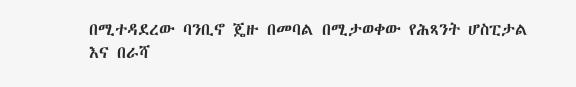በሚተዳደረው ባንቢኖ ጄዙ በመባል በሚታወቀው የሕጻንት ሆስፒታል እና በራሻ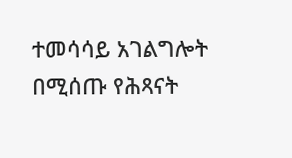ተመሳሳይ አገልግሎት በሚሰጡ የሕጻናት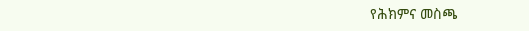የሕክምና መስጫ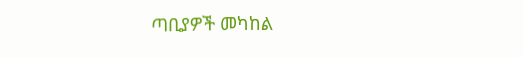ጣቢያዎች መካከል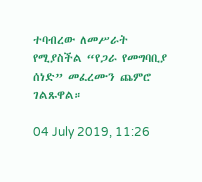ተባብረው ለመሥራት የሚያስችል “የጋራ የመግባቢያ ሰነድ” መፈረሙን ጨምሮ ገልጹዋል።

04 July 2019, 11:26